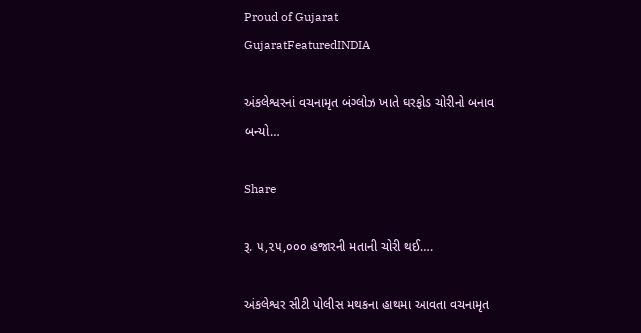Proud of Gujarat
GujaratFeaturedINDIA

અંકલેશ્વરનાં વચનામૃત બંગ્લોઝ ખાતે ઘરફોડ ચોરીનો બનાવ બન્યો…

Share

રૂ. ૫,૨૫,૦૦૦ હજારની મતાની ચોરી થઈ….

અંકલેશ્વર સીટી પોલીસ મથકના હાથમા આવતા વચનામૃત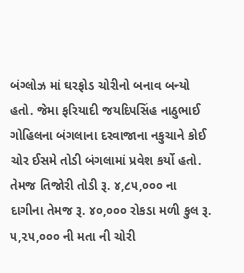બંગ્લોઝ માં ઘરફોડ ચોરીનો બનાવ બન્યો હતો. જેમા ફરિયાદી જયદિપસિંહ નાઠુભાઈ ગોહિલના બંગલાના દરવાજાના નકુચાને કોઈ ચોર ઈસમે તોડી બંગલામાં પ્રવેશ કર્યો હતો. તેમજ તિજોરી તોડી રૂ. ૪,૮૫,૦૦૦ ના દાગીના તેમજ રૂ. ૪૦,૦૦૦ રોકડા મળી કુલ રૂ. ૫,૨૫,૦૦૦ ની મતા ની ચોરી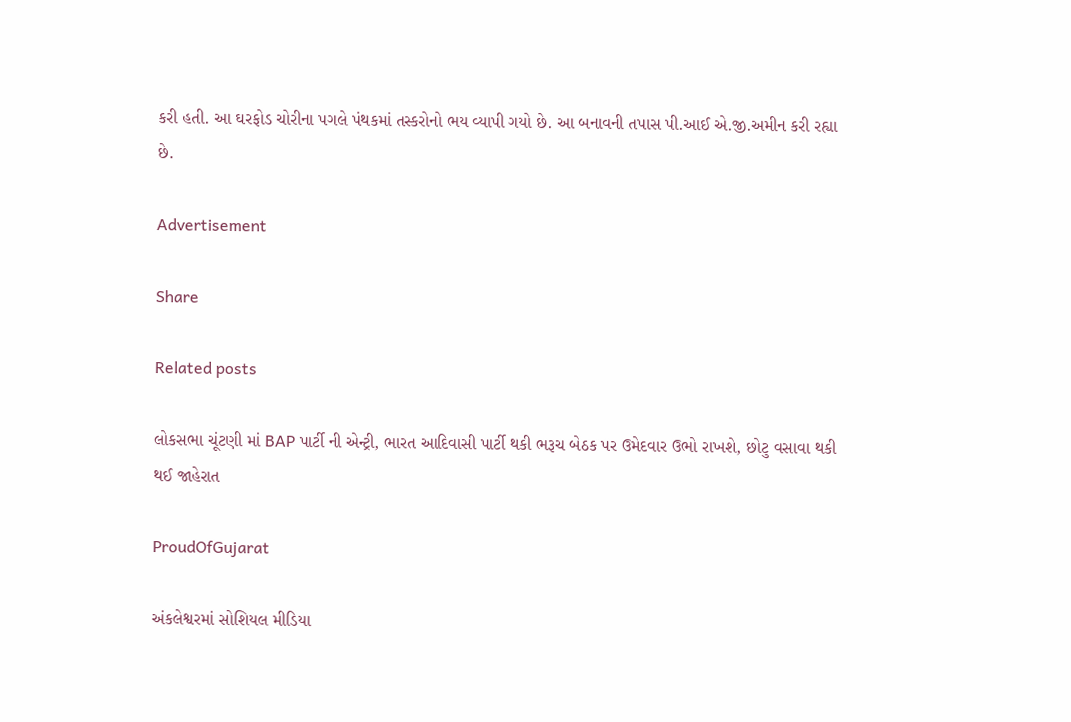કરી હતી. આ ઘરફોડ ચોરીના પગલે પંથકમાં તસ્કરોનો ભય વ્યાપી ગયો છે. આ બનાવની તપાસ પી.આઈ એ.જી.અમીન કરી રહ્યા છે.

Advertisement

Share

Related posts

લોકસભા ચૂંટણી માં BAP પાર્ટી ની એન્ટ્રી, ભારત આદિવાસી પાર્ટી થકી ભરૂચ બેઠક પર ઉમેદવાર ઉભો રાખશે, છોટુ વસાવા થકી થઈ જાહેરાત

ProudOfGujarat

અંકલેશ્વરમાં સોશિયલ મીડિયા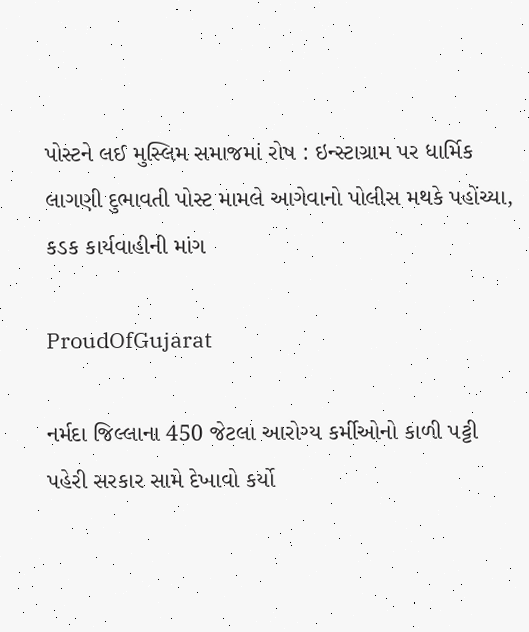પોસ્ટને લઈ મુસ્લિમ સમાજમાં રોષ : ઇન્સ્ટાગ્રામ પર ધાર્મિક લાગણી દુભાવતી પોસ્ટ મામલે આગેવાનો પોલીસ મથકે પહોંચ્યા, કડક કાર્યવાહીની માંગ

ProudOfGujarat

નર્મદા જિલ્લાના 450 જેટલા આરોગ્ય કર્મીઓનો કાળી પટ્ટી પહેરી સરકાર સામે દેખાવો કર્યો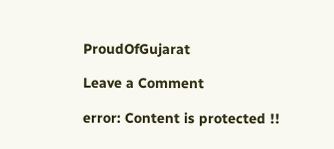ProudOfGujarat

Leave a Comment

error: Content is protected !!